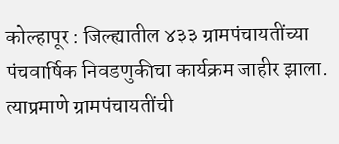कोल्हापूर : जिल्ह्यातील ४३३ ग्रामपंचायतींच्या पंचवार्षिक निवडणुकीचा कार्यक्रम जाहीर झाला. त्याप्रमाणे ग्रामपंचायतींची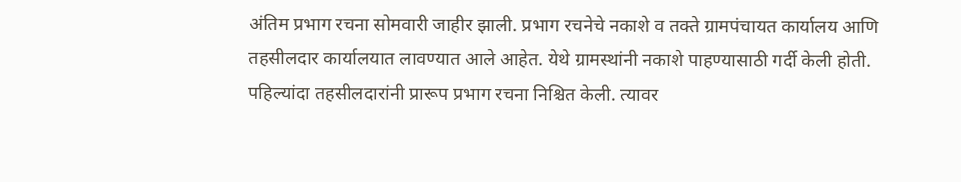अंतिम प्रभाग रचना सोमवारी जाहीर झाली. प्रभाग रचनेचे नकाशे व तक्ते ग्रामपंचायत कार्यालय आणि तहसीलदार कार्यालयात लावण्यात आले आहेत. येथे ग्रामस्थांनी नकाशे पाहण्यासाठी गर्दी केली होती. पहिल्यांदा तहसीलदारांनी प्रारूप प्रभाग रचना निश्चित केली. त्यावर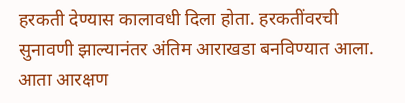हरकती देण्यास कालावधी दिला होता. हरकतींवरची सुनावणी झाल्यानंतर अंतिम आराखडा बनविण्यात आला. आता आरक्षण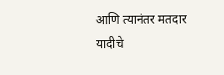आणि त्यानंतर मतदार यादीचे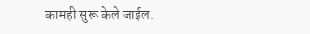कामही सुरू केले जाईल.